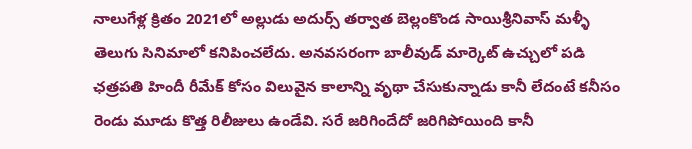నాలుగేళ్ల క్రితం 2021లో అల్లుడు అదుర్స్ తర్వాత బెల్లంకొండ సాయిశ్రీనివాస్ మళ్ళీ తెలుగు సినిమాలో కనిపించలేదు. అనవసరంగా బాలీవుడ్ మార్కెట్ ఉచ్చులో పడి ఛత్రపతి హిందీ రీమేక్ కోసం విలువైన కాలాన్ని వృథా చేసుకున్నాడు కానీ లేదంటే కనీసం రెండు మూడు కొత్త రిలీజులు ఉండేవి. సరే జరిగిందేదో జరిగిపోయింది కానీ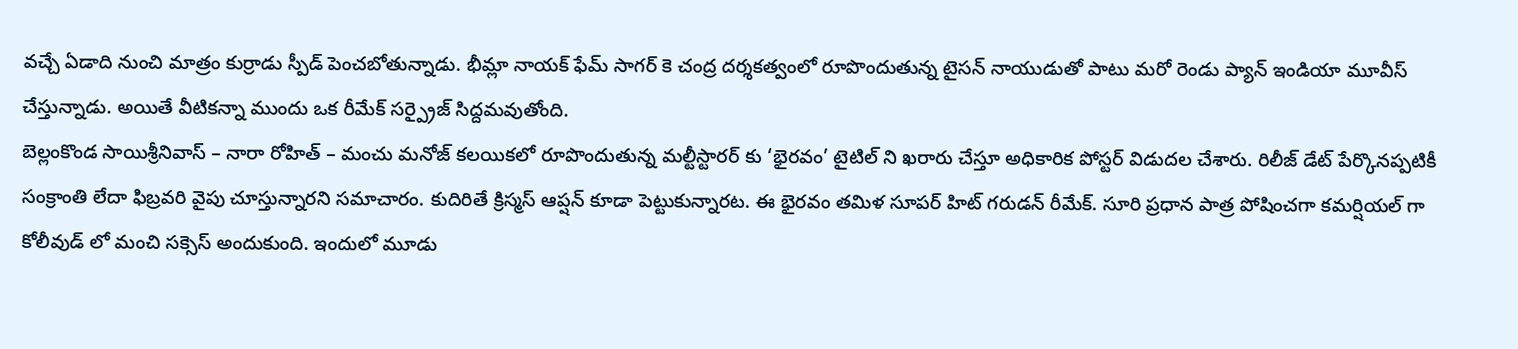వచ్చే ఏడాది నుంచి మాత్రం కుర్రాడు స్పీడ్ పెంచబోతున్నాడు. భీమ్లా నాయక్ ఫేమ్ సాగర్ కె చంద్ర దర్శకత్వంలో రూపొందుతున్న టైసన్ నాయుడుతో పాటు మరో రెండు ప్యాన్ ఇండియా మూవీస్ చేస్తున్నాడు. అయితే వీటికన్నా ముందు ఒక రీమేక్ సర్ప్రైజ్ సిద్దమవుతోంది.
బెల్లంకొండ సాయిశ్రీనివాస్ – నారా రోహిత్ – మంచు మనోజ్ కలయికలో రూపొందుతున్న మల్టీస్టారర్ కు ‘భైరవం’ టైటిల్ ని ఖరారు చేస్తూ అధికారిక పోస్టర్ విడుదల చేశారు. రిలీజ్ డేట్ పేర్కొనప్పటికీ సంక్రాంతి లేదా ఫిబ్రవరి వైపు చూస్తున్నారని సమాచారం. కుదిరితే క్రిస్మస్ ఆప్షన్ కూడా పెట్టుకున్నారట. ఈ భైరవం తమిళ సూపర్ హిట్ గరుడన్ రీమేక్. సూరి ప్రధాన పాత్ర పోషించగా కమర్షియల్ గా కోలీవుడ్ లో మంచి సక్సెస్ అందుకుంది. ఇందులో మూడు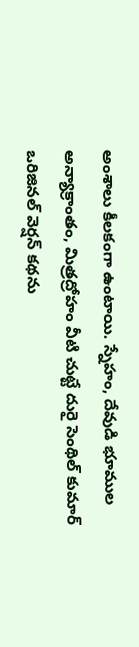అంశాలు కీలకంగా ఉంటాయి. స్నేహం, దేవుడి భూముల అన్యాక్రాంతం, మిత్రద్రోహం వీటి చుట్టే దురై సెంథిల్ కుమార్ ఒరిజినల్ వెర్షన్ కథను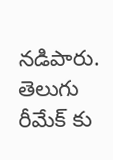నడిపారు.
తెలుగు రీమేక్ కు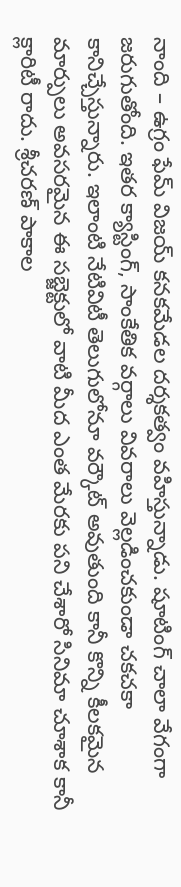నాంది – ఉగ్రం ఫేమ్ విజయ్ కనకమేడల దర్శకత్వం వహిస్తున్నాడు. షూటింగ్ చాలా వేగంగా జరుగుతోంది. ఇతర క్యాస్టింగ్, సాంకేతిక వర్గాలు వివరాలు వెల్లడించకుండా చకచకా కానిచ్చేస్తున్నారు. ఇలాంటి నేటివిటీ తెలుగులోనూ వర్కౌట్ అవుతుంది కానీ కొన్ని కీలకమైన మార్పులు అవసరమైన ఈ సబ్జెక్టులో వాటి మీద ఎంత మేరకు పని చేశారో సినిమా చూశాక కానీ క్లారిటీ రాదు. శ్రీచరణ్ పాకాల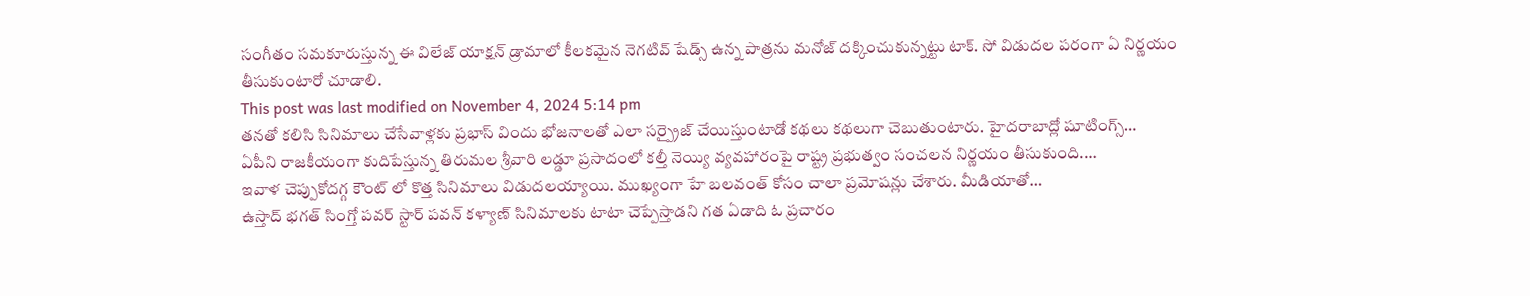సంగీతం సమకూరుస్తున్న ఈ విలేజ్ యాక్షన్ డ్రామాలో కీలకమైన నెగటివ్ షేడ్స్ ఉన్న పాత్రను మనోజ్ దక్కించుకున్నట్టు టాక్. సో విడుదల పరంగా ఏ నిర్ణయం తీసుకుంటారో చూడాలి.
This post was last modified on November 4, 2024 5:14 pm
తనతో కలిసి సినిమాలు చేసేవాళ్లకు ప్రభాస్ విందు భోజనాలతో ఎలా సర్ప్రైజ్ చేయిస్తుంటాడో కథలు కథలుగా చెబుతుంటారు. హైదరాబాద్లో షూటింగ్స్…
ఏపీని రాజకీయంగా కుదిపేస్తున్న తిరుమల శ్రీవారి లడ్డూ ప్రసాదంలో కల్తీ నెయ్యి వ్యవహారంపై రాష్ట్ర ప్రభుత్వం సంచలన నిర్ణయం తీసుకుంది.…
ఇవాళ చెప్పుకోదగ్గ కౌంట్ లో కొత్త సినిమాలు విడుదలయ్యాయి. ముఖ్యంగా హే బలవంత్ కోసం చాలా ప్రమోషన్లు చేశారు. మీడియాతో…
ఉస్తాద్ భగత్ సింగ్తో పవర్ స్టార్ పవన్ కళ్యాణ్ సినిమాలకు టాటా చెప్పేస్తాడని గత ఏడాది ఓ ప్రచారం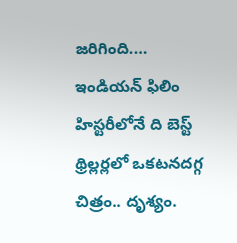జరిగింది.…
ఇండియన్ ఫిలిం హిస్టరీలోనే ది బెస్ట్ థ్రిల్లర్లలో ఒకటనదగ్గ చిత్రం.. దృశ్యం.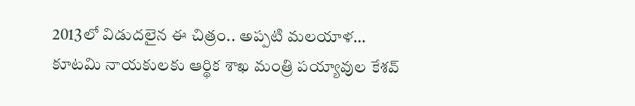2013లో విడుదలైన ఈ చిత్రం.. అప్పటి మలయాళ…
కూటమి నాయకులకు ఆర్థిక శాఖ మంత్రి పయ్యావుల కేశవ్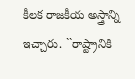కీలక రాజకీయ అస్త్రాన్ని ఇచ్చారు. ``రాష్ట్రానికి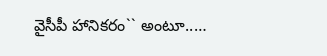వైసీపీ హానికరం`` అంటూ..…